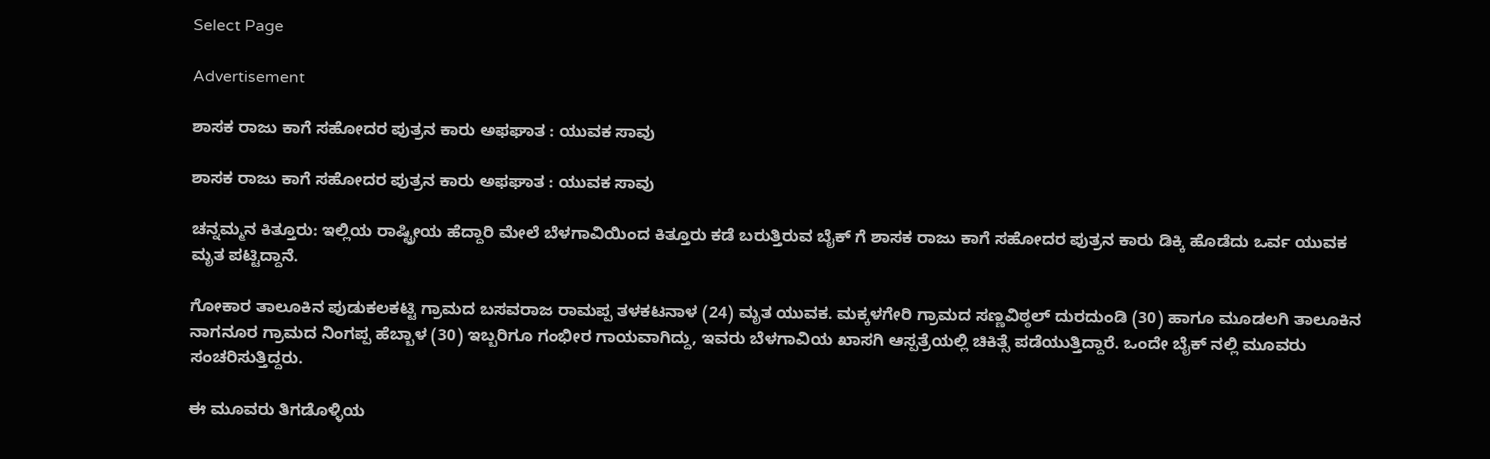Select Page

Advertisement

ಶಾಸಕ‌ ರಾಜು ಕಾಗೆ ಸಹೋದರ ಪುತ್ರನ ಕಾರು ಅಫಘಾತ : ಯುವಕ ಸಾವು

ಶಾಸಕ‌ ರಾಜು ಕಾಗೆ ಸಹೋದರ ಪುತ್ರನ ಕಾರು ಅಫಘಾತ : ಯುವಕ ಸಾವು

ಚನ್ನಮ್ಮನ ಕಿತ್ತೂರು: ಇಲ್ಲಿಯ ರಾಷ್ಟ್ರೀಯ ಹೆದ್ದಾರಿ ಮೇಲೆ ಬೆಳಗಾವಿಯಿಂದ ಕಿತ್ತೂರು ಕಡೆ ಬರುತ್ತಿರುವ ಬೈಕ್ ಗೆ ಶಾಸಕ‌ ರಾಜು ಕಾಗೆ ಸಹೋದರ ಪುತ್ರನ ಕಾರು ಡಿಕ್ಕಿ ಹೊಡೆದು ಒರ್ವ ಯುವಕ ಮೃತ ಪಟ್ಟಿದ್ದಾನೆ.

ಗೋಕಾರ ತಾಲೂಕಿನ ಪುಡುಕಲಕಟ್ಟಿ ಗ್ರಾಮದ ಬಸವರಾಜ ರಾಮಪ್ಪ ತಳಕಟನಾಳ (24) ಮೃತ ಯುವಕ. ಮಕ್ಕಳಗೇರಿ ಗ್ರಾಮದ ಸಣ್ಣವಿಠ್ಠಲ್ ದುರದುಂಡಿ (30) ಹಾಗೂ ಮೂಡಲಗಿ ತಾಲೂಕಿನ ನಾಗನೂರ ಗ್ರಾಮದ ನಿಂಗಪ್ಪ ಹೆಬ್ಬಾಳ (30) ಇಬ್ಬರಿಗೂ ಗಂಭೀರ ಗಾಯವಾಗಿದ್ದು, ಇವರು ಬೆಳಗಾವಿಯ ಖಾಸಗಿ ಆಸ್ಪತ್ರೆಯಲ್ಲಿ ಚಿಕಿತ್ಸೆ ಪಡೆಯುತ್ತಿದ್ದಾರೆ. ಒಂದೇ ಬೈಕ್ ನಲ್ಲಿ ಮೂವರು ಸಂಚರಿಸುತ್ತಿದ್ದರು.

ಈ ಮೂವರು ತಿಗಡೊಳ್ಳಿಯ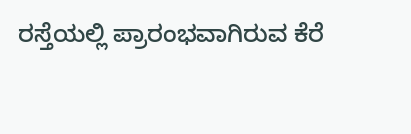ರಸ್ತೆಯಲ್ಲಿ ‌ಪ್ರಾರಂಭವಾಗಿರುವ ಕೆರೆ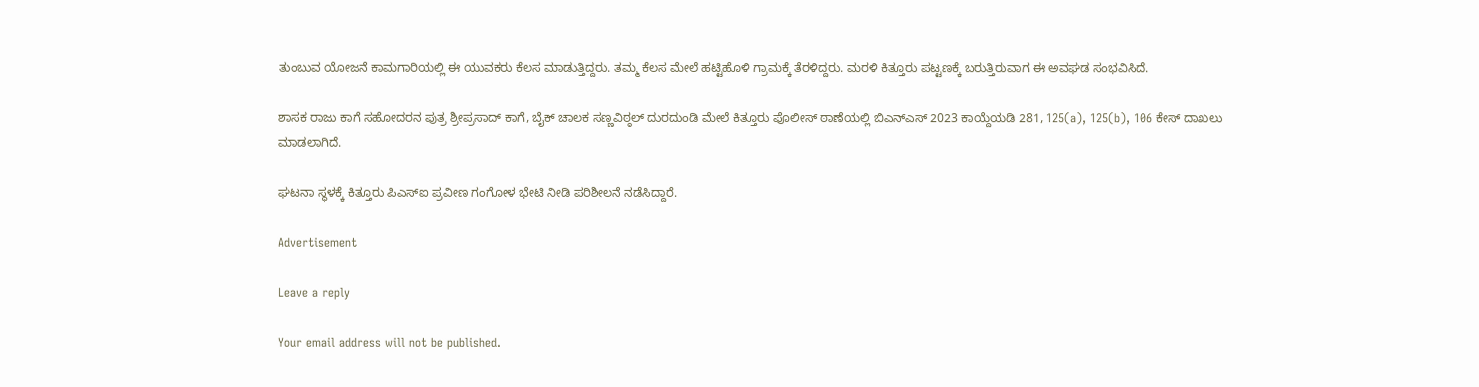ತುಂಬುವ ಯೋಜನೆ ಕಾಮಗಾರಿಯಲ್ಲಿ ಈ ಯುವಕರು ಕೆಲಸ ಮಾಡುತ್ತಿದ್ದರು. ತಮ್ಮ ಕೆಲಸ ಮೇಲೆ ಹಟ್ಟಿಹೊಳಿ ಗ್ರಾಮಕ್ಕೆ ತೆರಳಿದ್ದರು. ಮರಳಿ ಕಿತ್ತೂರು ಪಟ್ಟಣಕ್ಕೆ ಬರುತ್ತಿರುವಾಗ ಈ ಅವಘಡ ಸಂಭವಿಸಿದೆ.

ಶಾಸಕ ರಾಜು ಕಾಗೆ ಸಹೋದರನ ಪುತ್ರ ಶ್ರೀಪ್ರಸಾದ್ ಕಾಗೆ, ಬೈಕ್ ಚಾಲಕ ಸಣ್ಣವಿಠ್ಠಲ್ ದುರದುಂಡಿ ಮೇಲೆ ಕಿತ್ತೂರು ಪೊಲೀಸ್ ಠಾಣೆಯಲ್ಲಿ ಬಿಎನ್‌ಎಸ್ 2023 ಕಾಯ್ದೆಯಡಿ 281, 125(a), 125(b), 106 ಕೇಸ್ ದಾಖಲು‌ ಮಾಡಲಾಗಿದೆ.

ಘಟನಾ ಸ್ಥಳಕ್ಕೆ ಕಿತ್ತೂರು ಪಿಎಸ್ಐ ಪ್ರವೀಣ ಗಂಗೋಳ ಭೇಟಿ ನೀಡಿ ಪರಿಶೀಲನೆ ನಡೆಸಿದ್ದಾರೆ.

Advertisement

Leave a reply

Your email address will not be published.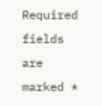Required fields are marked *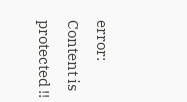error: Content is protected !!